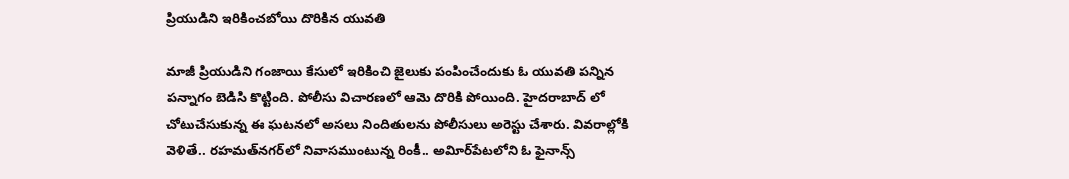ప్రియుడిని ఇరికించబోయి దొరికిన యువతి

మాజీ ప్రియుడిని గంజాయి కేసులో ఇరికించి జైలుకు పంపించేందుకు ఓ యువతి పన్నిన పన్నాగం బెడిసి కొట్టింది. పోలీసు విచారణలో ఆమె దొరికి పోయింది. హైదరాబాద్‌ లో చోటుచేసుకున్న ఈ ఘటనలో అసలు నిందితులను పోలీసులు అరెస్టు చేశారు. వివరాల్లోకి వెళితే.. రహమత్‌నగర్‌లో నివాసముంటున్న రింకీ.. అవిూర్‌పేటలోని ఓ ఫైనాన్స్‌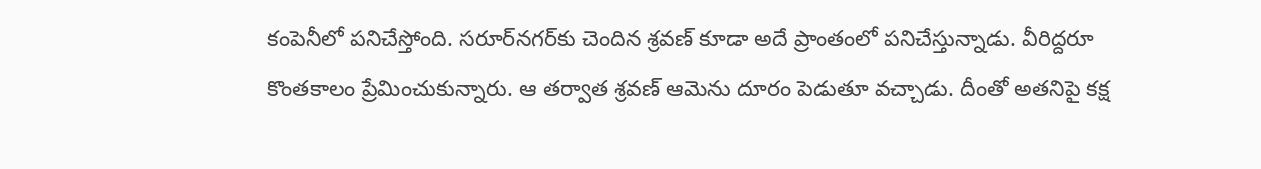కంపెనీలో పనిచేస్తోంది. సరూర్‌నగర్‌కు చెందిన శ్రవణ్‌ కూడా అదే ప్రాంతంలో పనిచేస్తున్నాడు. వీరిద్దరూ కొంతకాలం ప్రేమించుకున్నారు. ఆ తర్వాత శ్రవణ్‌ ఆమెను దూరం పెడుతూ వచ్చాడు. దీంతో అతనిపై కక్ష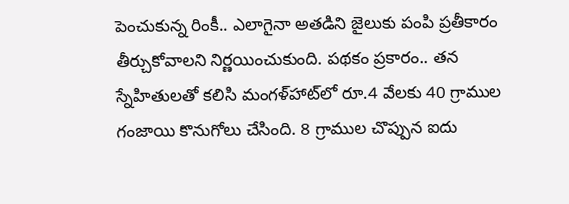పెంచుకున్న రింకీ.. ఎలాగైనా అతడిని జైలుకు పంపి ప్రతీకారం తీర్చుకోవాలని నిర్ణయించుకుంది. పథకం ప్రకారం.. తన స్నేహితులతో కలిసి మంగళ్‌హాట్‌లో రూ.4 వేలకు 40 గ్రాముల గంజాయి కొనుగోలు చేసింది. 8 గ్రాముల చొప్పున ఐదు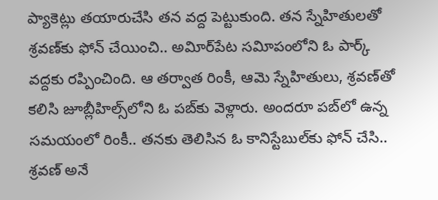ప్యాకెట్లు తయారుచేసి తన వద్ద పెట్టుకుంది. తన స్నేహితులతో శ్రవణ్‌కు ఫోన్‌ చేయించి.. అవిూర్‌పేట సవిూపంలోని ఓ పార్క్‌ వద్దకు రప్పించింది. ఆ తర్వాత రింకీ, ఆమె స్నేహితులు, శ్రవణ్‌తో కలిసి జూబ్లీహిల్స్‌లోని ఓ పబ్‌కు వెళ్లారు. అందరూ పబ్‌లో ఉన్న సమయంలో రింకీ.. తనకు తెలిసిన ఓ కానిస్టేబుల్‌కు ఫోన్‌ చేసి.. శ్రవణ్‌ అనే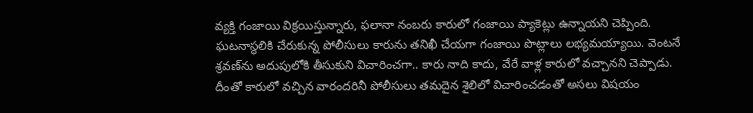వ్యక్తి గంజాయి విక్రయిస్తున్నారు, ఫలానా నంబరు కారులో గంజాయి ప్యాకెట్లు ఉన్నాయని చెప్పింది. ఘటనాస్థలికి చేరుకున్న పోలీసులు కారును తనిఖీ చేయగా గంజాయి పొట్లాలు లభ్యమయ్యాయి. వెంటనే శ్రవణ్‌ను అదుపులోకి తీసుకుని విచారించగా.. కారు నాది కాదు, వేరే వాళ్ల కారులో వచ్చానని చెప్పాడు. దీంతో కారులో వచ్చిన వారందరినీ పోలీసులు తమదైన శైలిలో విచారించడంతో అసలు విషయం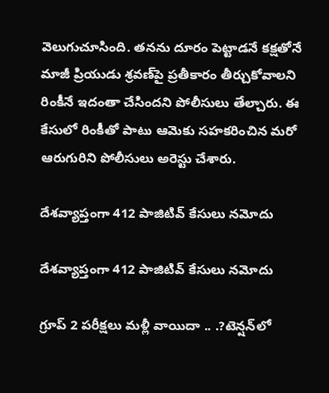వెలుగుచూసింది. తనను దూరం పెట్టాడనే కక్షతోనే మాజీ ప్రియుడు శ్రవణ్‌పై ప్రతీకారం తీర్చుకోవాలని రింకీనే ఇదంతా చేసిందని పోలీసులు తేల్చారు. ఈ కేసులో రింకీతో పాటు ఆమెకు సహకరించిన మరో ఆరుగురిని పోలీసులు అరెస్టు చేశారు.

దేశవ్యాప్తంగా 412 పాజిటివ్‌ కేసులు నమోదు

దేశవ్యాప్తంగా 412 పాజిటివ్‌ కేసులు నమోదు

గ్రూప్‌ 2 పరీక్షలు మళ్లీ వాయిదా .. .?టెన్షన్‌లో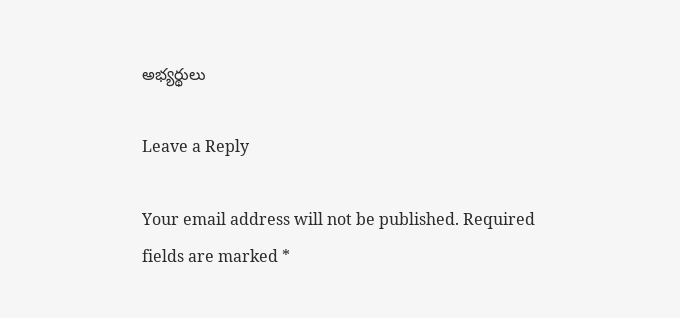అభ్యర్థులు

Leave a Reply

Your email address will not be published. Required fields are marked *